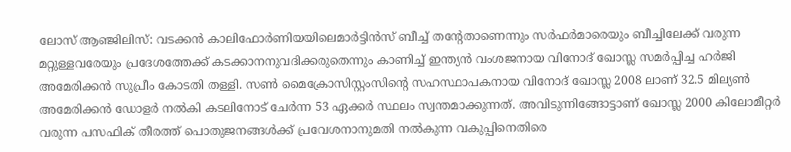ലോസ് ആഞ്ജിലിസ്: വടക്കൻ കാലിഫോർണിയയിലെമാർട്ടിൻസ് ബീച്ച് തന്റേതാണെന്നും സർഫർമാരെയും ബീച്ചിലേക്ക് വരുന്ന മറ്റുള്ളവരേയും പ്രദേശത്തേക്ക് കടക്കാനനുവദിക്കരുതെന്നും കാണിച്ച് ഇന്ത്യൻ വംശജനായ വിനോദ് ഖോസ്ല സമർപ്പിച്ച ഹർജി അമേരിക്കൻ സുപ്രീം കോടതി തള്ളി. സൺ മൈക്രോസിസ്റ്റംസിന്റെ സഹസ്ഥാപകനായ വിനോദ് ഖോസ്ല 2008 ലാണ് 32.5 മില്യൺ അമേരിക്കൻ ഡോളർ നൽകി കടലിനോട് ചേർന്ന 53 ഏക്കർ സ്ഥലം സ്വന്തമാക്കുന്നത്. അവിടുന്നിങ്ങോട്ടാണ് ഖോസ്ല 2000 കിലോമീറ്റർ വരുന്ന പസഫിക് തീരത്ത് പൊതുജനങ്ങൾക്ക് പ്രവേശനാനുമതി നൽകുന്ന വകുപ്പിനെതിരെ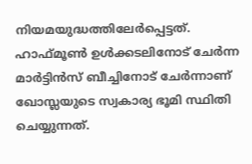നിയമയുദ്ധത്തിലേർപ്പെട്ടത്. ഹാഫ്മൂൺ ഉൾക്കടലിനോട് ചേർന്ന മാർട്ടിൻസ് ബീച്ചിനോട് ചേർന്നാണ് ഖോസ്ലയുടെ സ്വകാര്യ ഭൂമി സ്ഥിതി ചെയ്യുന്നത്.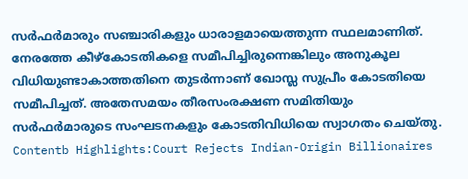സർഫർമാരും സഞ്ചാരികളും ധാരാളമായെത്തുന്ന സ്ഥലമാണിത്. നേരത്തേ കീഴ്കോടതികളെ സമീപിച്ചിരുന്നെങ്കിലും അനുകൂല വിധിയുണ്ടാകാത്തതിനെ തുടർന്നാണ് ഖോസ്ല സുപ്രീം കോടതിയെ സമീപിച്ചത്. അതേസമയം തീരസംരക്ഷണ സമിതിയും സർഫർമാരുടെ സംഘടനകളും കോടതിവിധിയെ സ്വാഗതം ചെയ്തു. Contentb Highlights:Court Rejects Indian-Origin Billionaires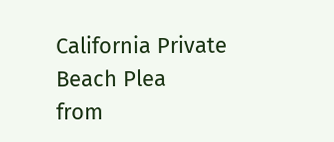California Private Beach Plea
from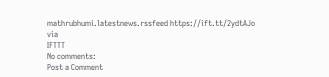mathrubhumi.latestnews.rssfeed https://ift.tt/2ydtAJo
via
IFTTT
No comments:
Post a Comment